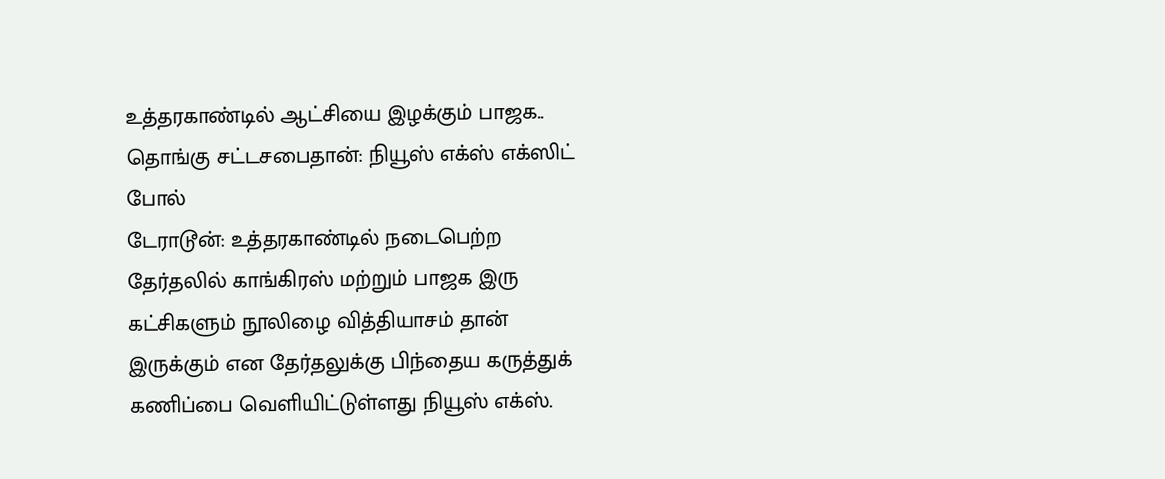உத்தரகாண்டில் ஆட்சியை இழக்கும் பாஜக.. தொங்கு சட்டசபைதான்: நியூஸ் எக்ஸ் எக்ஸிட் போல்
டேராடூன்: உத்தரகாண்டில் நடைபெற்ற தேர்தலில் காங்கிரஸ் மற்றும் பாஜக இரு கட்சிகளும் நூலிழை வித்தியாசம் தான் இருக்கும் என தேர்தலுக்கு பிந்தைய கருத்துக் கணிப்பை வெளியிட்டுள்ளது நியூஸ் எக்ஸ்.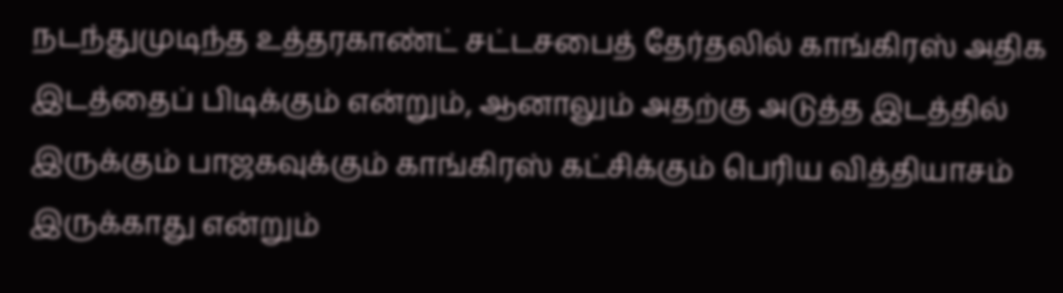நடந்துமுடிந்த உத்தரகாண்ட் சட்டசபைத் தேர்தலில் காங்கிரஸ் அதிக இடத்தைப் பிடிக்கும் என்றும், ஆனாலும் அதற்கு அடுத்த இடத்தில் இருக்கும் பாஜகவுக்கும் காங்கிரஸ் கட்சிக்கும் பெரிய வித்தியாசம் இருக்காது என்றும்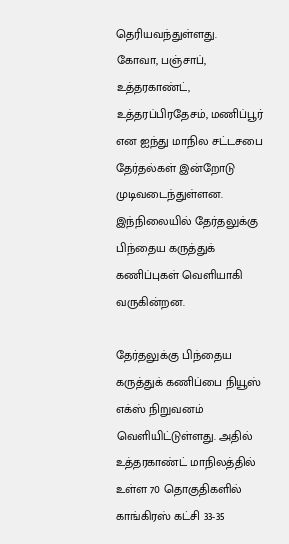தெரியவந்துள்ளது.
கோவா, பஞ்சாப், உத்தரகாண்ட், உத்தரப்பிரதேசம், மணிப்பூர் என ஐந்து மாநில சட்டசபை தேர்தல்கள் இன்றோடு முடிவடைந்துள்ளன. இந்நிலையில் தேர்தலுக்கு பிந்தைய கருத்துக் கணிப்புகள் வெளியாகி வருகின்றன.

தேர்தலுக்கு பிந்தைய கருத்துக் கணிப்பை நியூஸ் எக்ஸ் நிறுவனம் வெளியிட்டுள்ளது. அதில் உத்தரகாண்ட் மாநிலத்தில் உள்ள 70 தொகுதிகளில் காங்கிரஸ் கட்சி 33-35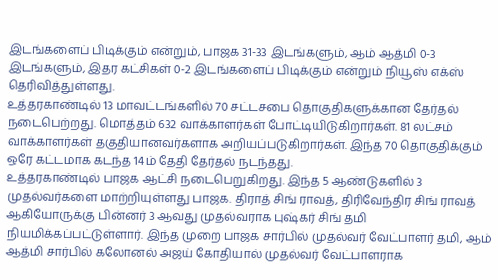இடங்களைப் பிடிக்கும் என்றும், பாஜக 31-33 இடங்களும், ஆம் ஆத்மி 0-3 இடங்களும், இதர கட்சிகள் 0-2 இடங்களைப் பிடிக்கும் என்றும் நியூஸ் எக்ஸ் தெரிவித்துள்ளது.
உத்தரகாண்டில் 13 மாவட்டங்களில் 70 சட்டசபை தொகுதிகளுக்கான தேர்தல் நடைபெற்றது. மொத்தம் 632 வாக்காளர்கள் போட்டியிடுகிறார்கள். 81 லட்சம் வாக்காளர்கள் தகுதியானவர்களாக அறியப்படுகிறார்கள். இந்த 70 தொகுதிக்கும் ஒரே கட்டமாக கடந்த 14ம் தேதி தேர்தல் நடந்தது.
உத்தரகாண்டில் பாஜக ஆட்சி நடைபெறுகிறது. இந்த 5 ஆண்டுகளில் 3 முதல்வர்களை மாற்றியுள்ளது பாஜக. திராத் சிங் ராவத், திரிவேந்திர சிங் ராவத் ஆகியோருக்கு பின்னர் 3 ஆவது முதல்வராக புஷ்கர் சிங் தமி நியமிக்கப்பட்டுள்ளார். இந்த முறை பாஜக சார்பில் முதல்வர் வேட்பாளர் தமி, ஆம் ஆத்மி சார்பில் கலோனல் அஜய் கோதியால் முதல்வர் வேட்பாளராக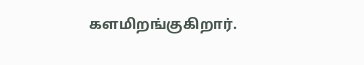களமிறங்குகிறார்.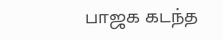பாஜக கடந்த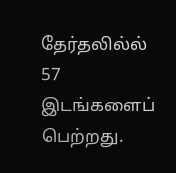தேர்தலில்ல் 57 இடங்களைப் பெற்றது.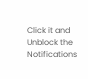Click it and Unblock the Notifications